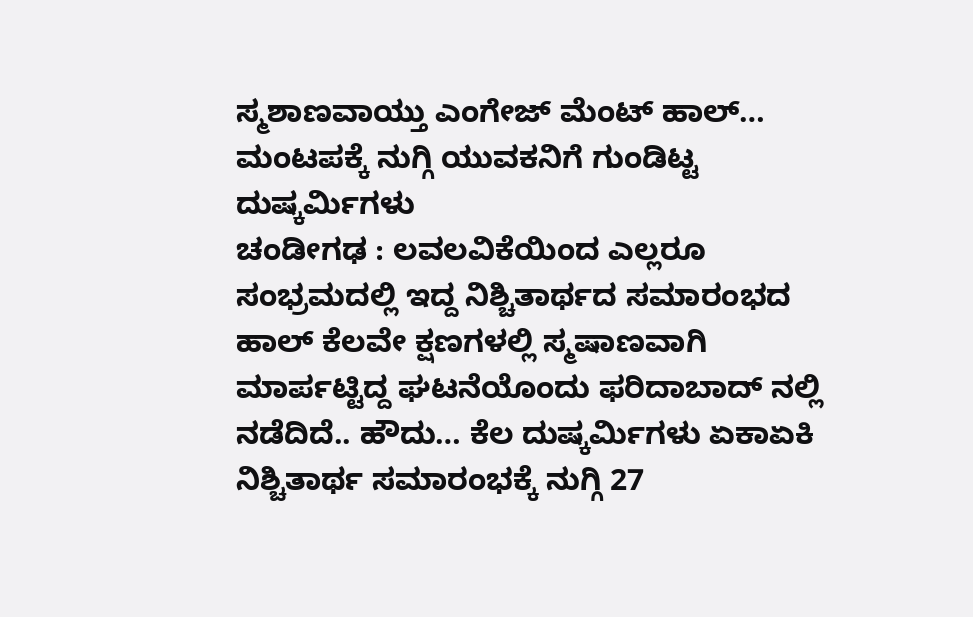ಸ್ಮಶಾಣವಾಯ್ತು ಎಂಗೇಜ್ ಮೆಂಟ್ ಹಾಲ್… ಮಂಟಪಕ್ಕೆ ನುಗ್ಗಿ ಯುವಕನಿಗೆ ಗುಂಡಿಟ್ಟ ದುಷ್ಕರ್ಮಿಗಳು
ಚಂಡೀಗಢ : ಲವಲವಿಕೆಯಿಂದ ಎಲ್ಲರೂ ಸಂಭ್ರಮದಲ್ಲಿ ಇದ್ದ ನಿಶ್ಚಿತಾರ್ಥದ ಸಮಾರಂಭದ ಹಾಲ್ ಕೆಲವೇ ಕ್ಷಣಗಳಲ್ಲಿ ಸ್ಮಷಾಣವಾಗಿ ಮಾರ್ಪಟ್ಟಿದ್ದ ಘಟನೆಯೊಂದು ಫರಿದಾಬಾದ್ ನಲ್ಲಿ ನಡೆದಿದೆ.. ಹೌದು… ಕೆಲ ದುಷ್ಕರ್ಮಿಗಳು ಏಕಾಏಕಿ ನಿಶ್ಚಿತಾರ್ಥ ಸಮಾರಂಭಕ್ಕೆ ನುಗ್ಗಿ 27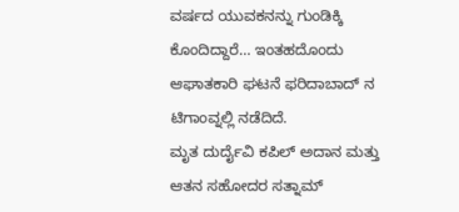ವರ್ಷದ ಯುವಕನನ್ನು ಗುಂಡಿಕ್ಕಿ ಕೊಂದಿದ್ದಾರೆ… ಇಂತಹದೊಂದು ಆಘಾತಕಾರಿ ಘಟನೆ ಫರಿದಾಬಾದ್ ನ ಟಿಗಾಂವ್ನಲ್ಲಿ ನಡೆದಿದೆ.
ಮೃತ ದುರ್ದೈವಿ ಕಪಿಲ್ ಅದಾನ ಮತ್ತು ಆತನ ಸಹೋದರ ಸತ್ನಾಮ್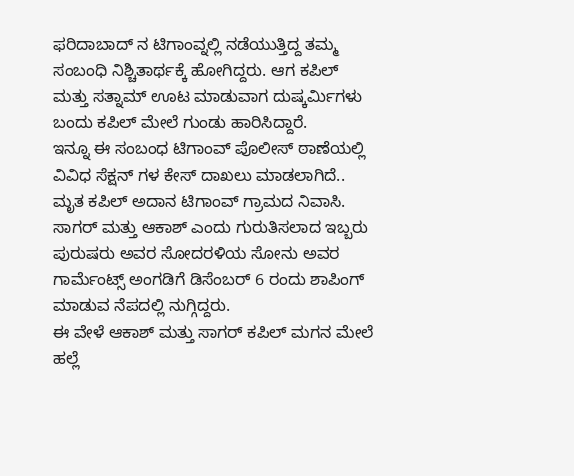ಫರಿದಾಬಾದ್ ನ ಟಿಗಾಂವ್ನಲ್ಲಿ ನಡೆಯುತ್ತಿದ್ದ ತಮ್ಮ ಸಂಬಂಧಿ ನಿಶ್ಚಿತಾರ್ಥಕ್ಕೆ ಹೋಗಿದ್ದರು. ಆಗ ಕಪಿಲ್ ಮತ್ತು ಸತ್ನಾಮ್ ಊಟ ಮಾಡುವಾಗ ದುಷ್ಕರ್ಮಿಗಳು ಬಂದು ಕಪಿಲ್ ಮೇಲೆ ಗುಂಡು ಹಾರಿಸಿದ್ದಾರೆ.
ಇನ್ನೂ ಈ ಸಂಬಂಧ ಟಿಗಾಂವ್ ಪೊಲೀಸ್ ಠಾಣೆಯಲ್ಲಿ ವಿವಿಧ ಸೆಕ್ಷನ್ ಗಳ ಕೇಸ್ ದಾಖಲು ಮಾಡಲಾಗಿದೆ.. ಮೃತ ಕಪಿಲ್ ಅದಾನ ಟಿಗಾಂವ್ ಗ್ರಾಮದ ನಿವಾಸಿ. ಸಾಗರ್ ಮತ್ತು ಆಕಾಶ್ ಎಂದು ಗುರುತಿಸಲಾದ ಇಬ್ಬರು ಪುರುಷರು ಅವರ ಸೋದರಳಿಯ ಸೋನು ಅವರ ಗಾರ್ಮೆಂಟ್ಸ್ ಅಂಗಡಿಗೆ ಡಿಸೆಂಬರ್ 6 ರಂದು ಶಾಪಿಂಗ್ ಮಾಡುವ ನೆಪದಲ್ಲಿ ನುಗ್ಗಿದ್ದರು.
ಈ ವೇಳೆ ಆಕಾಶ್ ಮತ್ತು ಸಾಗರ್ ಕಪಿಲ್ ಮಗನ ಮೇಲೆ ಹಲ್ಲೆ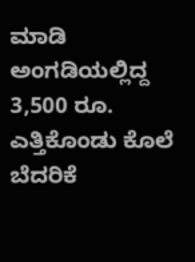ಮಾಡಿ ಅಂಗಡಿಯಲ್ಲಿದ್ದ 3,500 ರೂ. ಎತ್ತಿಕೊಂಡು ಕೊಲೆ ಬೆದರಿಕೆ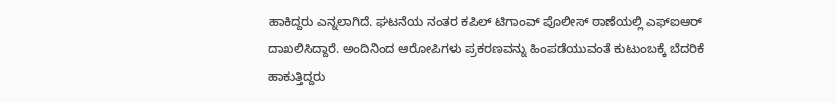ಹಾಕಿದ್ದರು ಎನ್ನಲಾಗಿದೆ. ಘಟನೆಯ ನಂತರ ಕಪಿಲ್ ಟಿಗಾಂವ್ ಪೊಲೀಸ್ ಠಾಣೆಯಲ್ಲಿ ಎಫ್ಐಆರ್ ದಾಖಲಿಸಿದ್ದಾರೆ. ಅಂದಿನಿಂದ ಆರೋಪಿಗಳು ಪ್ರಕರಣವನ್ನು ಹಿಂಪಡೆಯುವಂತೆ ಕುಟುಂಬಕ್ಕೆ ಬೆದರಿಕೆ ಹಾಕುತ್ತಿದ್ದರು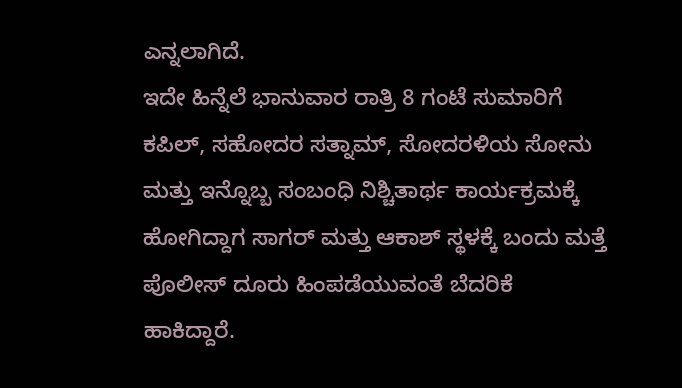ಎನ್ನಲಾಗಿದೆ.
ಇದೇ ಹಿನ್ನೆಲೆ ಭಾನುವಾರ ರಾತ್ರಿ 8 ಗಂಟೆ ಸುಮಾರಿಗೆ ಕಪಿಲ್, ಸಹೋದರ ಸತ್ನಾಮ್, ಸೋದರಳಿಯ ಸೋನು ಮತ್ತು ಇನ್ನೊಬ್ಬ ಸಂಬಂಧಿ ನಿಶ್ಚಿತಾರ್ಥ ಕಾರ್ಯಕ್ರಮಕ್ಕೆ ಹೋಗಿದ್ದಾಗ ಸಾಗರ್ ಮತ್ತು ಆಕಾಶ್ ಸ್ಥಳಕ್ಕೆ ಬಂದು ಮತ್ತೆ ಪೊಲೀಸ್ ದೂರು ಹಿಂಪಡೆಯುವಂತೆ ಬೆದರಿಕೆ ಹಾಕಿದ್ದಾರೆ.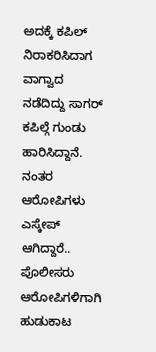ಅದಕ್ಕೆ ಕಪಿಲ್ ನಿರಾಕರಿಸಿದಾಗ ವಾಗ್ವಾದ ನಡೆದಿದ್ದು ಸಾಗರ್ ಕಪಿಲ್ಗೆ ಗುಂಡು ಹಾರಿಸಿದ್ದಾನೆ. ನಂತರ ಆರೋಪಿಗಳು ಎಸ್ಕೇಪ್ ಆಗಿದ್ದಾರೆ.. ಪೊಲೀಸರು ಆರೋಪಿಗಳಿಗಾಗಿ ಹುಡುಕಾಟ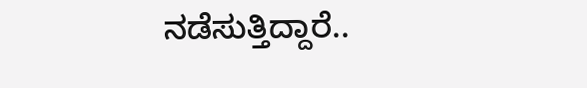ನಡೆಸುತ್ತಿದ್ದಾರೆ..